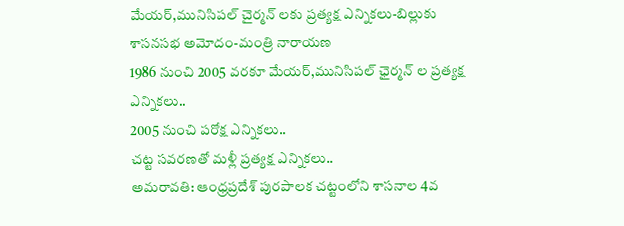మేయర్,మునిసిపల్ చైర్మన్ లకు ప్రత్యక్ష ఎన్నికలు-బిల్లుకు శాసనసభ అమోదం-మంత్రి నారాయణ
1986 నుంచి 2005 వరకూ మేయర్,మునిసిపల్ ఛైర్మన్ ల ప్రత్యక్ష ఎన్నికలు..
2005 నుంచి పరోక్ష ఎన్నికలు..
చట్ట సవరణతో మళ్లీ ప్రత్యక్ష ఎన్నికలు..
అమరావతి: ఆంధ్రప్రదేశ్ పురపాలక చట్టంలోని శాసనాల 4వ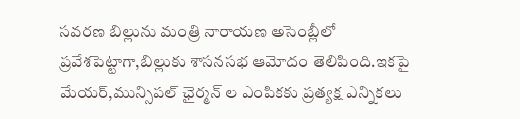సవరణ బిల్లును మంత్రి నారాయణ అసెంబ్లీలో ప్రవేశపెట్టాగా,బిల్లుకు శాసనసభ ఆమోదం తెలిపింది.ఇకపై మేయర్,మున్సిపల్ ఛైర్మన్ ల ఎంపికకు ప్రత్యక్ష ఎన్నికలు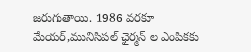జరుగుతాయి. 1986 వరకూ మేయర్,మునిసిపల్ ఛైర్మన్ ల ఎంపికకు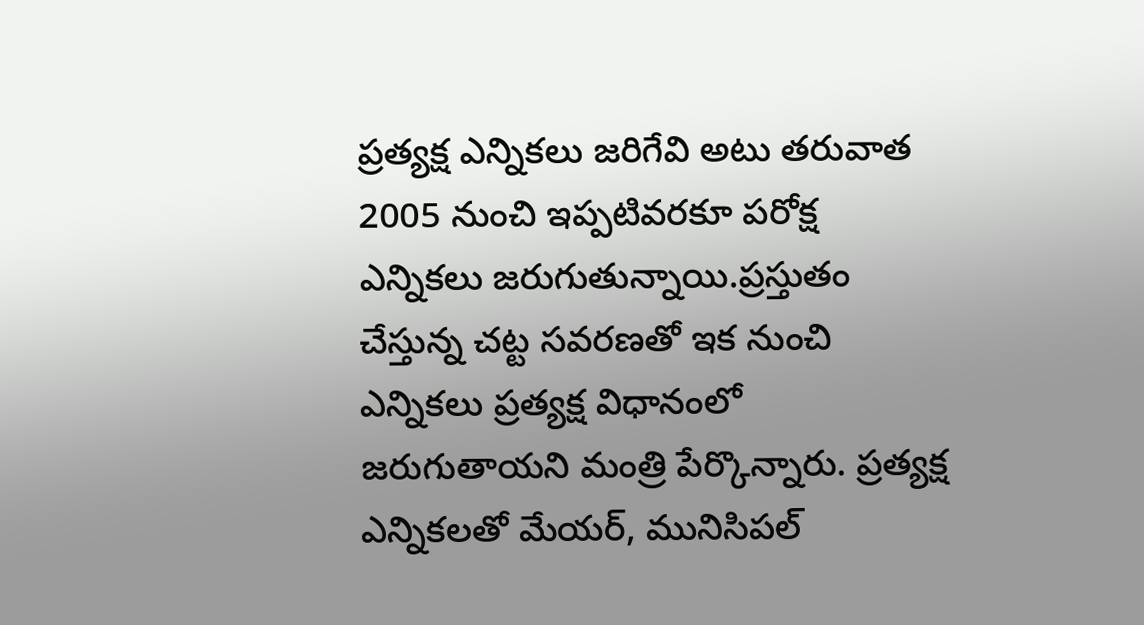ప్రత్యక్ష ఎన్నికలు జరిగేవి అటు తరువాత 2005 నుంచి ఇప్పటివరకూ పరోక్ష ఎన్నికలు జరుగుతున్నాయి.ప్రస్తుతం చేస్తున్న చట్ట సవరణతో ఇక నుంచి ఎన్నికలు ప్రత్యక్ష విధానంలో జరుగుతాయని మంత్రి పేర్కొన్నారు. ప్రత్యక్ష ఎన్నికలతో మేయర్, మునిసిపల్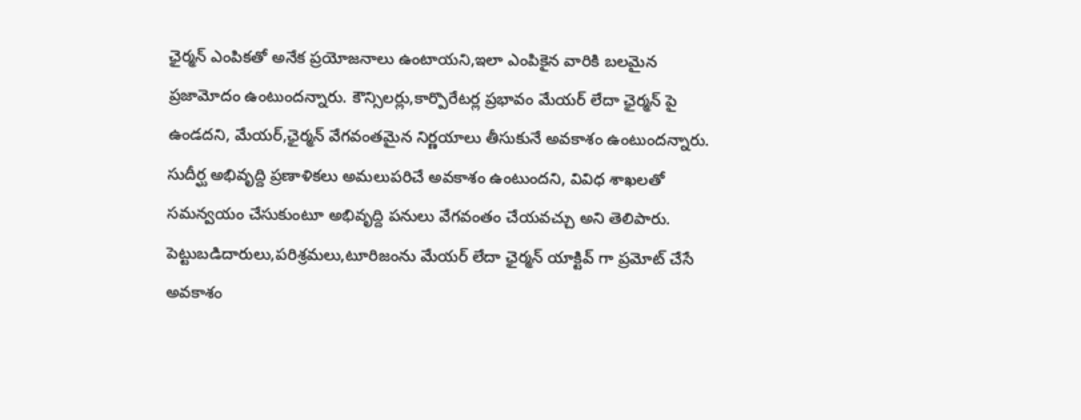ఛైర్మన్ ఎంపికతో అనేక ప్రయోజనాలు ఉంటాయని,ఇలా ఎంపికైన వారికి బలమైన ప్రజామోదం ఉంటుందన్నారు. కౌన్సిలర్లు,కార్పొరేటర్ల ప్రభావం మేయర్ లేదా ఛైర్మన్ పై ఉండదని, మేయర్,ఛైర్మన్ వేగవంతమైన నిర్ణయాలు తీసుకునే అవకాశం ఉంటుందన్నారు. సుదీర్ఘ అభివృద్ది ప్రణాళికలు అమలుపరిచే అవకాశం ఉంటుందని, వివిధ శాఖలతో సమన్వయం చేసుకుంటూ అభివృద్ది పనులు వేగవంతం చేయవచ్చు అని తెలిపారు. పెట్టుబడిదారులు,పరిశ్రమలు,టూరిజంను మేయర్ లేదా ఛైర్మన్ యాక్టివ్ గా ప్రమోట్ చేసే అవకాశం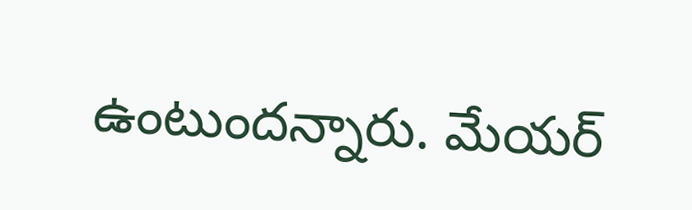ఉంటుందన్నారు. మేయర్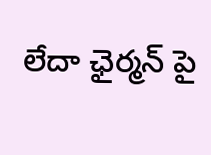లేదా ఛైర్మన్ పై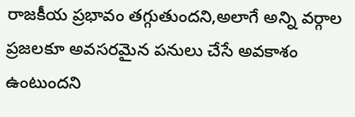రాజకీయ ప్రభావం తగ్గుతుందని,అలాగే అన్ని వర్గాల ప్రజలకూ అవసరమైన పనులు చేసే అవకాశం ఉంటుందని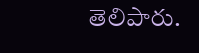తెలిపారు.